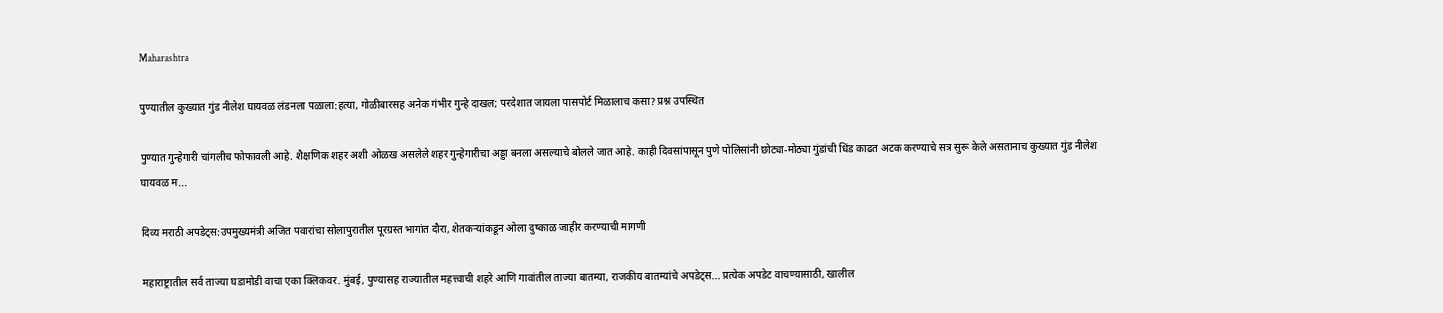Maharashtra

पुण्यातील कुख्यात गुंड नीलेश घायवळ लंडनला पळाला:हत्या, गोळीबारसह अनेक गंभीर गुन्हे दाखल; परदेशात जायला पासपोर्ट मिळालाच कसा? प्रश्न उपस्थित

पुण्यात गुन्हेगारी चांगलीच फोफावली आहे. शैक्षणिक शहर अशी ओळख असलेले शहर गुन्हेगारीचा अड्डा बनला असल्याचे बोलले जात आहे. काही दिवसांपासून पुणे पोलिसांनी छोट्या-मोठ्या गुंडांची धिंड काढत अटक करण्याचे सत्र सुरू केले असतानाच कुख्यात गुंड नीलेश घायवळ म...

दिव्य मराठी अपडेट्स:उपमुख्यमंत्री अजित पवारांचा सोलापुरातील पूरग्रस्त भागांत दौरा, शेतकऱ्यांकडून ओला दुष्काळ जाहीर करण्याची मागणी

महाराष्ट्रातील सर्व ताज्या घडामोडी वाचा एका क्लिकवर. मुंबई, पुण्यासह राज्यातील महत्त्वाची शहरे आणि गावांतील ताज्या बातम्या, राजकीय बातम्यांचे अपडेट्स... प्रत्येक अपडेट वाचण्यासाठी, खालील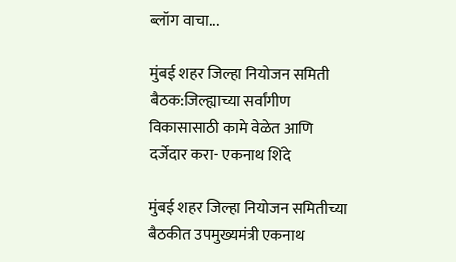ब्लॉग वाचा...

मुंबई शहर जिल्हा नियोजन समिती बैठक:जिल्ह्याच्या सर्वांगीण विकासासाठी कामे वेळेत आणि दर्जेदार करा- एकनाथ शिंदे

मुंबई शहर जिल्हा नियोजन समितीच्या बैठकीत उपमुख्यमंत्री एकनाथ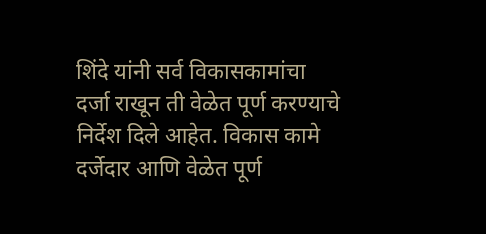शिंदे यांनी सर्व विकासकामांचा दर्जा राखून ती वेळेत पूर्ण करण्याचे निर्देश दिले आहेत. विकास कामे दर्जेदार आणि वेळेत पूर्ण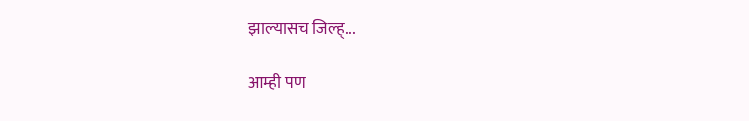झाल्यासच जिल्ह्...

आम्ही पण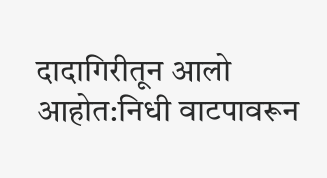दादागिरीतून आलो आहोत:निधी वाटपावरून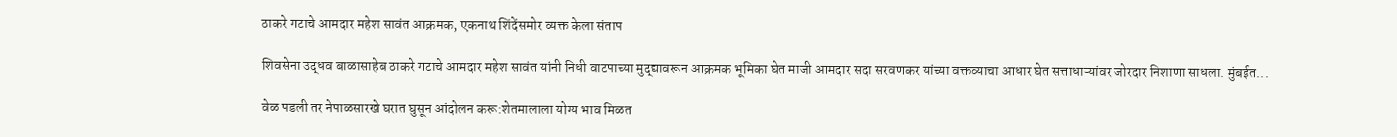ठाकरे गटाचे आमदार महेश सावंत आक्रमक, एकनाथ शिंदेंसमोर व्यक्त केला संताप

शिवसेना उद्धव बाळासाहेब ठाकरे गटाचे आमदार महेश सावंत यांनी निधी वाटपाच्या मुद्द्यावरून आक्रमक भूमिका घेत माजी आमदार सदा सरवणकर यांच्या वक्तव्याचा आधार घेत सत्ताधाऱ्यांवर जोरदार निशाणा साधला. मुंबईत...

वेळ पडली तर नेपाळसारखे घरात घुसून आंदोलन करू:शेतमालाला योग्य भाव मिळत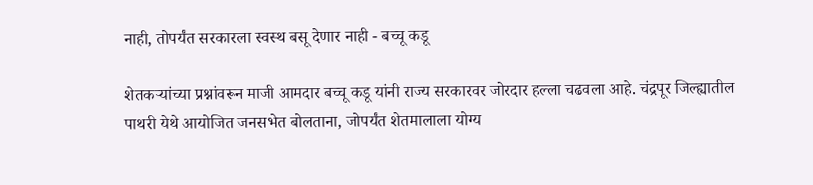नाही, तोपर्यंत सरकारला स्वस्थ बसू देणार नाही - बच्चू कडू

शेतकऱ्यांच्या प्रश्नांवरून माजी आमदार बच्चू कडू यांनी राज्य सरकारवर जोरदार हल्ला चढवला आहे. चंद्रपूर जिल्ह्यातील पाथरी येथे आयोजित जनसभेत बोलताना, जोपर्यंत शेतमालाला योग्य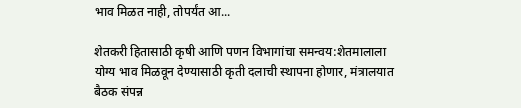भाव मिळत नाही, तोपर्यंत आ...

शेतकरी हितासाठी कृषी आणि पणन विभागांचा समन्वय:शेतमालाला योग्य भाव मिळवून देण्यासाठी कृती दलाची स्थापना होणार, मंत्रालयात बैठक संपन्न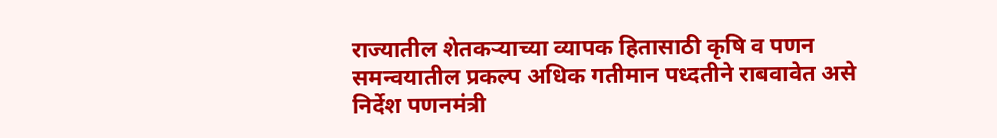राज्यातील शेतकऱ्याच्या व्यापक हितासाठी कृषि व पणन समन्वयातील प्रकल्प अधिक गतीमान पध्दतीने राबवावेत असे निर्देश पणनमंत्री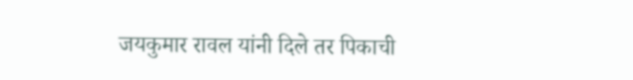जयकुमार रावल यांनी दिले तर पिकाची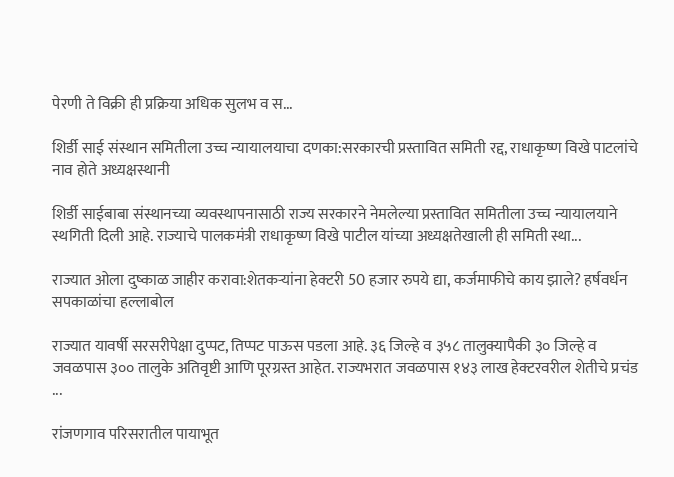पेरणी ते विक्री ही प्रक्रिया अधिक सुलभ व स...

शिर्डी साई संस्थान समितीला उच्च न्यायालयाचा दणका:सरकारची प्रस्तावित समिती रद्द, राधाकृष्ण विखे पाटलांचे नाव होते अध्यक्षस्थानी

शिर्डी साईबाबा संस्थानच्या व्यवस्थापनासाठी राज्य सरकारने नेमलेल्या प्रस्तावित समितीला उच्च न्यायालयाने स्थगिती दिली आहे. राज्याचे पालकमंत्री राधाकृष्ण विखे पाटील यांच्या अध्यक्षतेखाली ही समिती स्था...

राज्यात ओला दुष्काळ जाहीर करावा:शेतकऱ्यांना हेक्टरी 50 हजार रुपये द्या, कर्जमाफीचे काय झाले? हर्षवर्धन सपकाळांचा हल्लाबोल

राज्यात यावर्षी सरसरीपेक्षा दुप्पट, तिप्पट पाऊस पडला आहे. ३६ जिल्हे व ३५८ तालुक्यापैकी ३० जिल्हे व जवळपास ३०० तालुके अतिवृष्टी आणि पूरग्रस्त आहेत. राज्यभरात जवळपास १४३ लाख हेक्टरवरील शेतीचे प्रचंड ...

रांजणगाव परिसरातील पायाभूत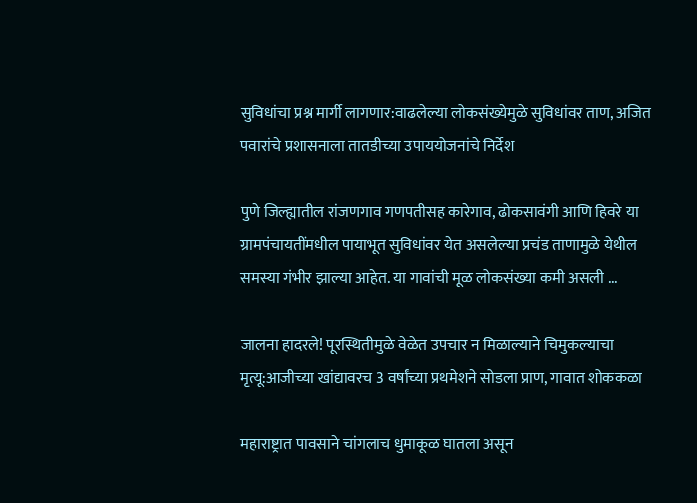सुविधांचा प्रश्न मार्गी लागणार:वाढलेल्या लोकसंख्येमुळे सुविधांवर ताण, अजित पवारांचे प्रशासनाला तातडीच्या उपाययोजनांचे निर्देश

पुणे जिल्ह्यातील रांजणगाव गणपतीसह कारेगाव, ढोकसावंगी आणि हिवरे या ग्रामपंचायतींमधील पायाभूत सुविधांवर येत असलेल्या प्रचंड ताणामुळे येथील समस्या गंभीर झाल्या आहेत. या गावांची मूळ लोकसंख्या कमी असली ...

जालना हादरले! पूरस्थितीमुळे वेळेत उपचार न मिळाल्याने चिमुकल्याचा मृत्यू:आजीच्या खांद्यावरच 3 वर्षांच्या प्रथमेशने सोडला प्राण, गावात शोककळा

महाराष्ट्रात पावसाने चांगलाच धुमाकूळ घातला असून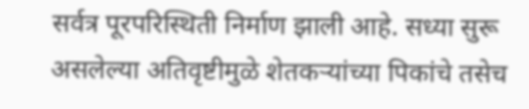सर्वत्र पूरपरिस्थिती निर्माण झाली आहे. सध्या सुरू असलेल्या अतिवृष्टीमुळे शेतकऱ्यांच्या पिकांचे तसेच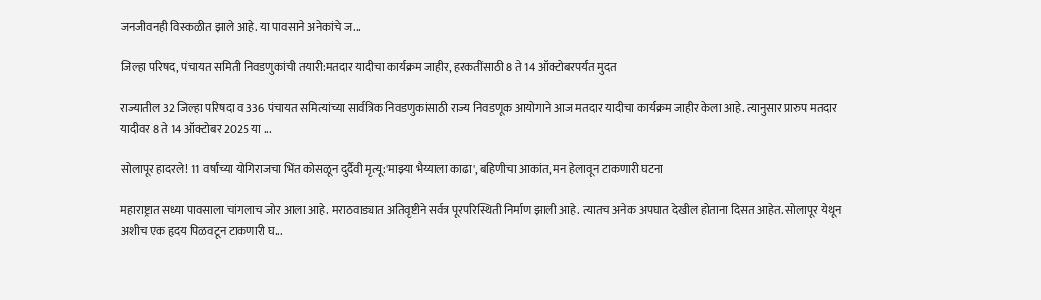जनजीवनही विस्कळीत झाले आहे. या पावसाने अनेकांचे ज...

जिल्हा परिषद, पंचायत समिती निवडणुकांची तयारी:मतदार यादीचा कार्यक्रम जाहीर, हरकतींसाठी 8 ते 14 ऑक्टोबरपर्यंत मुदत

राज्यातील 32 जिल्हा परिषदा व 336 पंचायत समित्यांच्या सार्वत्रिक निवडणुकांसाठी राज्य निवडणूक आयोगाने आज मतदार यादीचा कार्यक्रम जाहीर केला आहे. त्यानुसार प्रारुप मतदार यादीवर 8 ते 14 ऑक्टोबर 2025 या ...

सोलापूर हादरले! 11 वर्षांच्या योगिराजचा भिंत कोसळून दुर्दैवी मृत्यू:'माझ्या भैय्याला काढा', बहिणीचा आकांत, मन हेलावून टाकणारी घटना

महाराष्ट्रात सध्या पावसाला चांगलाच जोर आला आहे. मराठवाड्यात अतिवृष्टीने सर्वत्र पूरपरिस्थिती निर्माण झाली आहे. त्यातच अनेक अपघात देखील होताना दिसत आहेत. सोलापूर येथून अशीच एक हृदय पिळवटून टाकणारी घ...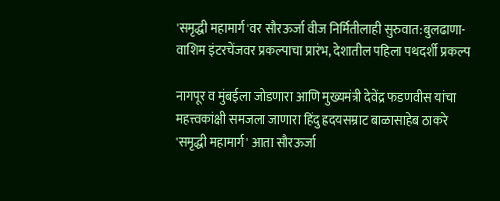'समृद्धी महामार्ग'वर सौरऊर्जा वीज निर्मितीलाही सुरुवात:बुलढाणा-वाशिम इंटरचेंजवर प्रकल्पाचा प्रारंभ, देशातील पहिला पथदर्शी प्रकल्प

नागपूर व मुंबईला जोडणारा आणि मुख्यमंत्री देवेंद्र फडणवीस यांचा महत्त्वकांक्षी समजला जाणारा हिंदु ह्रदयसम्राट बाळासाहेब ठाकरे 'समृद्धी महामार्ग' आता सौरऊर्जा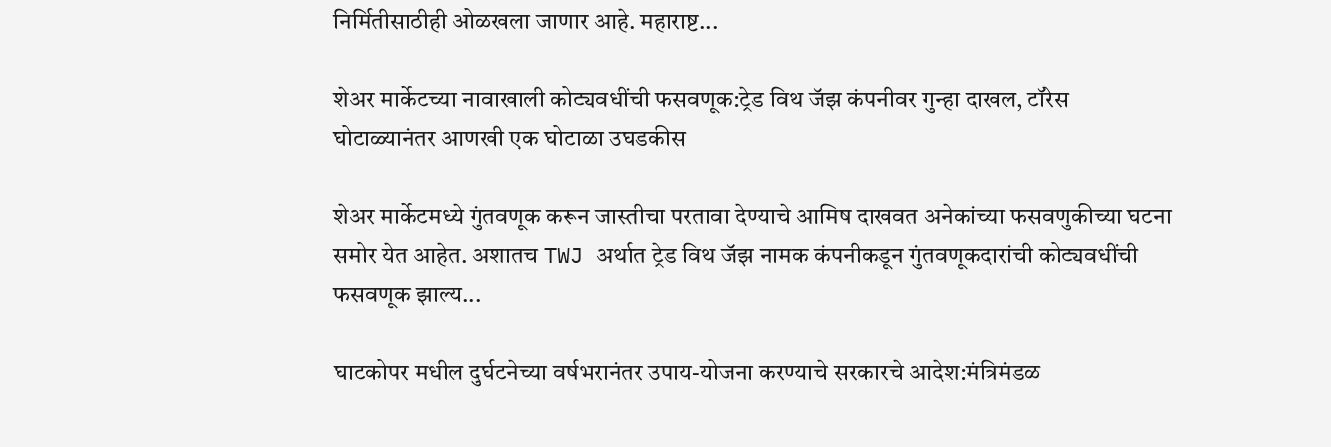निर्मितीसाठीही ओळखला जाणार आहे. महाराष्ट...

शेअर मार्केटच्या नावाखाली कोट्यवधींची फसवणूक:ट्रेड विथ जॅझ कंपनीवर गुन्हा दाखल, टॉरेस घोटाळ्यानंतर आणखी एक घोटाळा उघडकीस

शेअर मार्केटमध्ये गुंतवणूक करून जास्तीचा परतावा देण्याचे आमिष दाखवत अनेकांच्या फसवणुकीच्या घटना समोर येत आहेत. अशातच TWJ अर्थात ट्रेड विथ जॅझ नामक कंपनीकडून गुंतवणूकदारांची कोट्यवधींची फसवणूक झाल्य...

घाटकोपर मधील दुर्घटनेच्या वर्षभरानंतर उपाय-योजना करण्याचे सरकारचे आदेश:मंत्रिमंडळ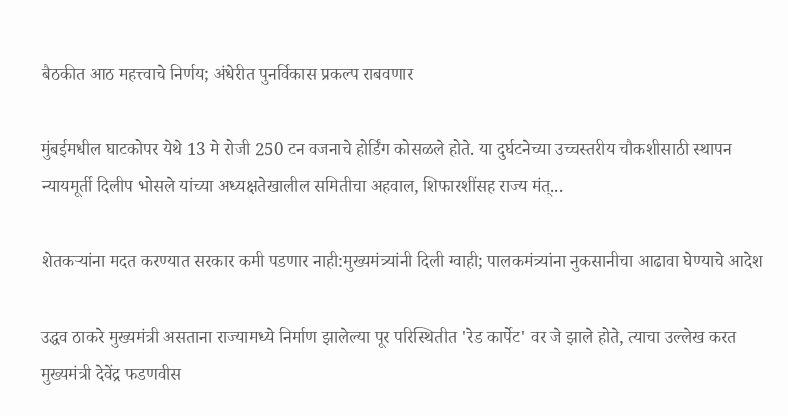बैठकीत आठ महत्त्वाचे निर्णय; अंधेरीत पुनर्विकास प्रकल्प राबवणार

मुंबईमधील घाटकोपर येथे 13 मे रोजी 250 टन वजनाचे होर्डिंग कोसळले होते. या दुर्घटनेच्या उच्चस्तरीय चौकशीसाठी स्थापन न्यायमूर्ती दिलीप भोसले यांच्या अध्यक्षतेखालील समितीचा अहवाल, शिफारशींसह राज्य मंत्...

शेतकऱ्यांना मदत करण्यात सरकार कमी पडणार नाही:मुख्यमंत्र्यांनी दिली ग्वाही; पालकमंत्र्यांना नुकसानीचा आढावा घेण्याचे आदेश

उद्धव ठाकरे मुख्यमंत्री असताना राज्यामध्ये निर्माण झालेल्या पूर परिस्थितीत 'रेड कार्पेट' वर जे झाले होते, त्याचा उल्लेख करत मुख्यमंत्री देवेंद्र फडणवीस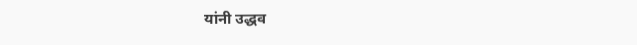यांनी उद्धव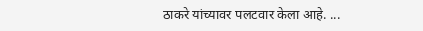ठाकरे यांच्यावर पलटवार केला आहे. ...